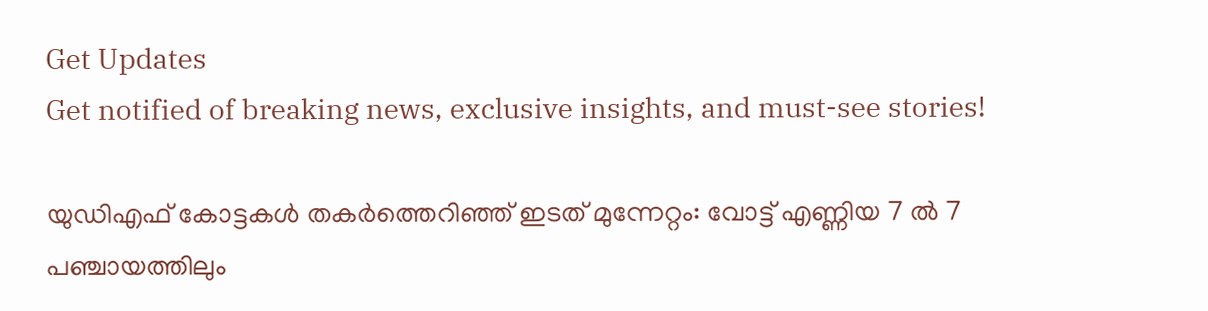Get Updates
Get notified of breaking news, exclusive insights, and must-see stories!

യുഡിഎഫ് കോട്ടകള്‍ തകര്‍ത്തെറിഞ്ഞ് ഇടത് മുന്നേറ്റം: വോട്ട് എണ്ണിയ 7 ല്‍ 7 പഞ്ചായത്തിലും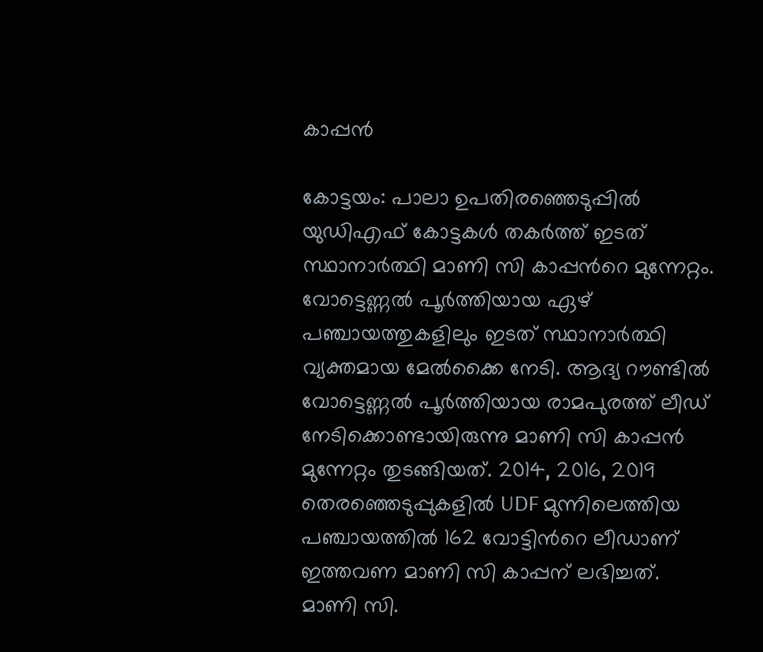കാപ്പന്‍

കോട്ടയം: പാലാ ഉപതിരഞ്ഞെടുപ്പില്‍ യുഡിഎഫ് കോട്ടകള്‍ തകര്‍ത്ത് ഇടത് സ്ഥാനാര്‍ത്ഥി മാണി സി കാപ്പന്‍റെ മുന്നേറ്റം. വോട്ടെണ്ണല്‍ പൂര്‍ത്തിയായ ഏഴ് പഞ്ചായത്തുകളിലും ഇടത് സ്ഥാനാര്‍ത്ഥി വ്യക്തമായ മേല്‍ക്കൈ നേടി. ആദ്യ റൗണ്ടില്‍ വോട്ടെണ്ണല്‍ പൂര്‍ത്തിയായ രാമപുരത്ത് ലീഡ് നേടിക്കൊണ്ടായിരുന്നു മാണി സി കാപ്പന്‍ മുന്നേറ്റം തുടങ്ങിയത്. 2014, 2016, 2019 തെരഞ്ഞെടുപ്പുകളിൽ UDF മുന്നിലെത്തിയ പഞ്ചായത്തില്‍ 162 വോട്ടിന്‍റെ ലീഡാണ് ഇത്തവണ മാണി സി കാപ്പന് ലഭിച്ചത്. മാണി സി.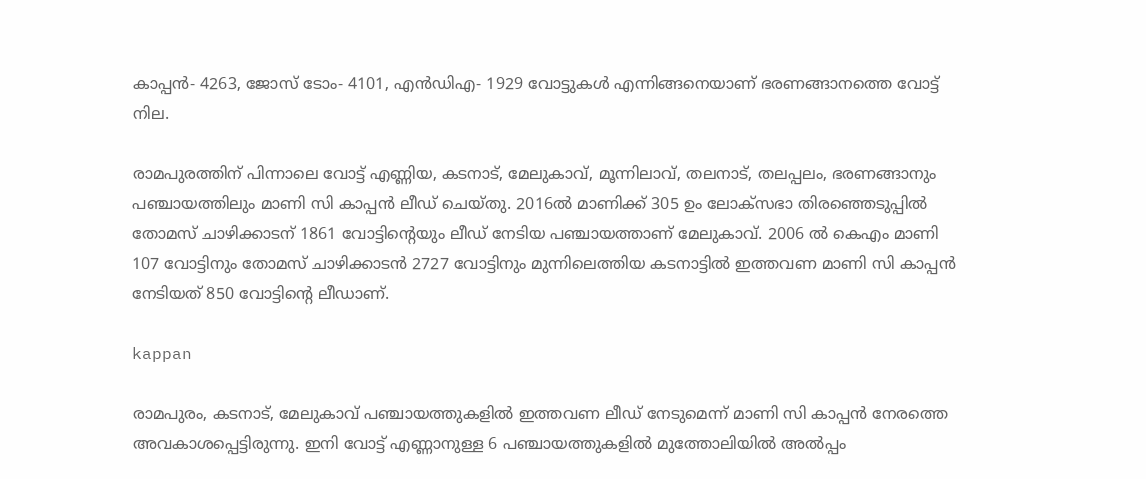കാപ്പന്‍- 4263, ജോസ് ടോം- 4101, എന്‍ഡിഎ- 1929 വോട്ടുകള്‍ എന്നിങ്ങനെയാണ് ഭരണങ്ങാനത്തെ വോട്ട് നില.

രാമപുരത്തിന് പിന്നാലെ വോട്ട് എണ്ണിയ, കടനാട്, മേലുകാവ്, മൂന്നിലാവ്, തലനാട്, തലപ്പലം, ഭരണങ്ങാനും പഞ്ചായത്തിലും മാണി സി കാപ്പന്‍ ലീഡ് ചെയ്തു. 2016ൽ മാണിക്ക് 305 ഉം ലോക്സഭാ തിരഞ്ഞെടുപ്പില്‍ തോമസ് ചാഴിക്കാടന് 1861 വോട്ടിന്‍റെയും ലീഡ് നേടിയ പഞ്ചായത്താണ് മേലുകാവ്. 2006 ല്‍ കെഎം മാണി 107 വോട്ടിനും തോമസ് ചാഴിക്കാടന്‍ 2727 വോട്ടിനും മുന്നിലെത്തിയ കടനാട്ടില്‍ ഇത്തവണ മാണി സി കാപ്പന്‍ നേടിയത് 850 വോട്ടിന്‍റെ ലീഡാണ്.

kappan

രാമപുരം, കടനാട്, മേലുകാവ് പഞ്ചായത്തുകളില്‍ ഇത്തവണ ലീഡ് നേടുമെന്ന് മാണി സി കാപ്പന്‍ നേരത്തെ അവകാശപ്പെട്ടിരുന്നു. ഇനി വോട്ട് എണ്ണാനുള്ള 6 പഞ്ചായത്തുകളില്‍ മുത്തോലിയില്‍ അല്‍പ്പം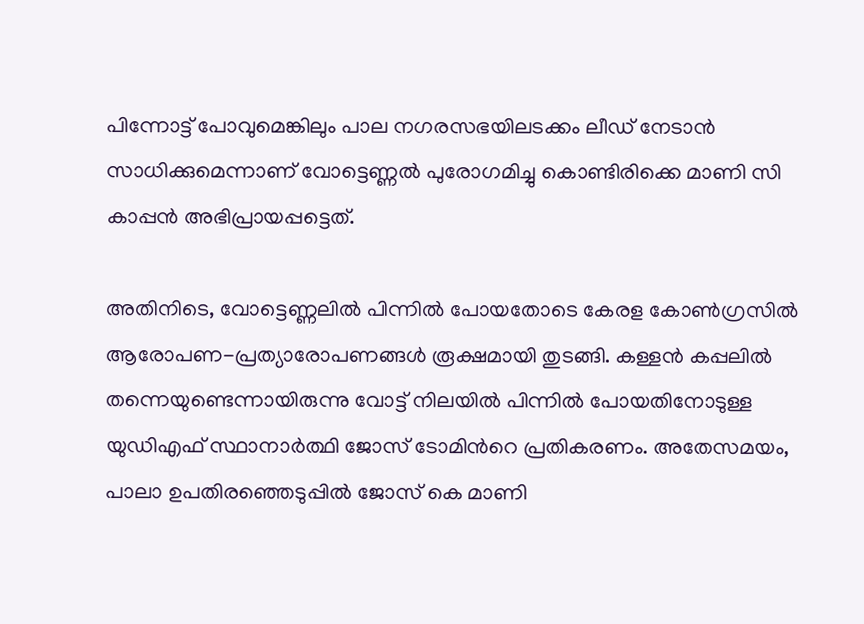പിന്നോട്ട് പോവുമെങ്കിലും പാല നഗരസഭയിലടക്കം ലീഡ് നേടാന്‍ സാധിക്കുമെന്നാണ് വോട്ടെണ്ണല്‍ പുരോഗമിച്ചു കൊണ്ടിരിക്കെ മാണി സി കാപ്പന്‍ അഭിപ്രായപ്പട്ടെത്.

അതിനിടെ, വോട്ടെണ്ണലില്‍ പിന്നില്‍ പോയതോടെ കേരള കോണ്‍ഗ്രസില്‍ ആരോപണ-പ്രത്യാരോപണങ്ങള്‍ രൂക്ഷമായി തുടങ്ങി. കള്ളന്‍ കപ്പലില്‍ തന്നെയുണ്ടെന്നായിരുന്നു വോട്ട് നിലയില്‍ പിന്നില്‍ പോയതിനോടുള്ള യുഡിഎഫ് സ്ഥാനാര്‍ത്ഥി ജോസ് ടോമിന്‍റെ പ്രതികരണം. അതേസമയം, പാലാ ഉപതിരഞ്ഞെടുപ്പില്‍ ജോസ് കെ മാണി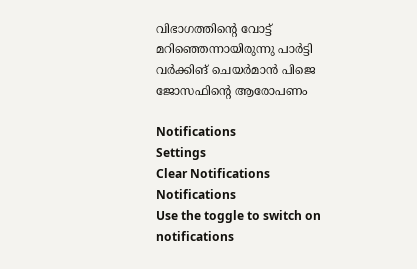വിഭാഗത്തിന്‍റെ വോട്ട് മറിഞ്ഞെന്നായിരുന്നു പാര്‍ട്ടി വര്‍ക്കിങ് ചെയര്‍മാന്‍ പിജെ ജോസഫിന്‍റെ ആരോപണം

Notifications
Settings
Clear Notifications
Notifications
Use the toggle to switch on notifications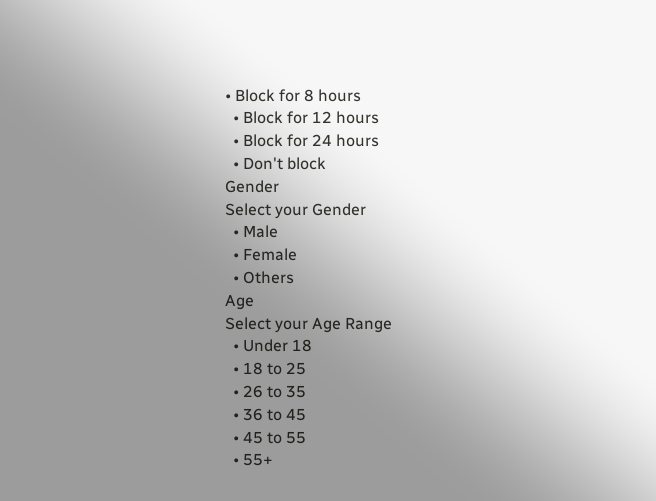• Block for 8 hours
  • Block for 12 hours
  • Block for 24 hours
  • Don't block
Gender
Select your Gender
  • Male
  • Female
  • Others
Age
Select your Age Range
  • Under 18
  • 18 to 25
  • 26 to 35
  • 36 to 45
  • 45 to 55
  • 55+